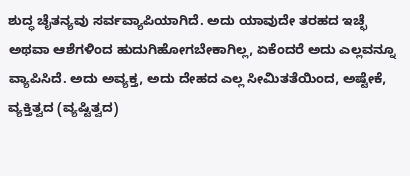ಶುದ್ಧ ಚೈತನ್ಯವು ಸರ್ವವ್ಯಾಪಿಯಾಗಿದೆ. ಅದು ಯಾವುದೇ ತರಹದ ಇಚ್ಛೆ ಅಥವಾ ಆಶೆಗಳಿಂದ ಹುದುಗಿಹೋಗಬೇಕಾಗಿಲ್ಲ, ಏಕೆಂದರೆ ಅದು ಎಲ್ಲವನ್ನೂ ವ್ಯಾಪಿಸಿದೆ. ಅದು ಅವ್ಯಕ್ತ, ಅದು ದೇಹದ ಎಲ್ಲ ಸೀಮಿತತೆಯಿಂದ, ಅಷ್ಟೇಕೆ, ವ್ಯಕ್ತಿತ್ವದ (ವ್ಯಷ್ಟಿತ್ವದ)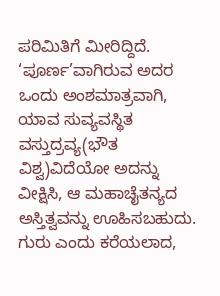ಪರಿಮಿತಿಗೆ ಮೀರಿದ್ದಿದೆ.
‘ಪೂರ್ಣ’ವಾಗಿರುವ ಅದರ ಒಂದು ಅಂಶಮಾತ್ರವಾಗಿ, ಯಾವ ಸುವ್ಯವಸ್ಥಿತ ವಸ್ತುದ್ರವ್ಯ(ಭೌತ ವಿಶ್ವ)ವಿದೆಯೋ ಅದನ್ನು ವೀಕ್ಷಿಸಿ, ಆ ಮಹಾಚೈತನ್ಯದ ಅಸ್ತಿತ್ವವನ್ನು ಊಹಿಸಬಹುದು. ಗುರು ಎಂದು ಕರೆಯಲಾದ,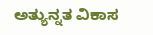ಅತ್ಯುನ್ನತ ವಿಕಾಸ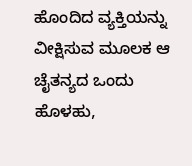ಹೊಂದಿದ ವ್ಯಕ್ತಿಯನ್ನು ವೀಕ್ಷಿಸುವ ಮೂಲಕ ಆ ಚೈತನ್ಯದ ಒಂದು ಹೊಳಹು,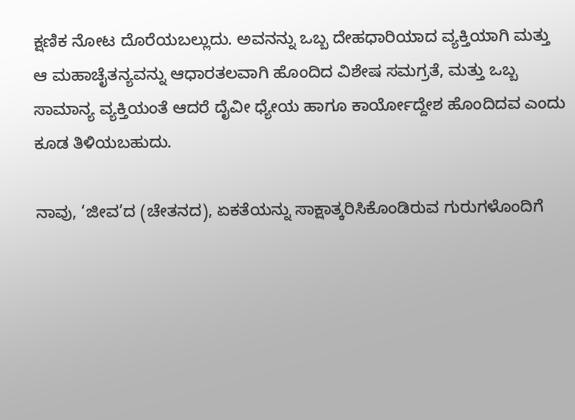ಕ್ಷಣಿಕ ನೋಟ ದೊರೆಯಬಲ್ಲುದು. ಅವನನ್ನು ಒಬ್ಬ ದೇಹಧಾರಿಯಾದ ವ್ಯಕ್ತಿಯಾಗಿ ಮತ್ತು ಆ ಮಹಾಚೈತನ್ಯವನ್ನು ಆಧಾರತಲವಾಗಿ ಹೊಂದಿದ ವಿಶೇಷ ಸಮಗ್ರತೆ, ಮತ್ತು ಒಬ್ಬ ಸಾಮಾನ್ಯ ವ್ಯಕ್ತಿಯಂತೆ ಆದರೆ ದೈವೀ ಧ್ಯೇಯ ಹಾಗೂ ಕಾರ್ಯೋದ್ದೇಶ ಹೊಂದಿದವ ಎಂದು ಕೂಡ ತಿಳಿಯಬಹುದು.

ನಾವು, ‘ಜೀವ’ದ (ಚೇತನದ), ಏಕತೆಯನ್ನು ಸಾಕ್ಷಾತ್ಕರಿಸಿಕೊಂಡಿರುವ ಗುರುಗಳೊಂದಿಗೆ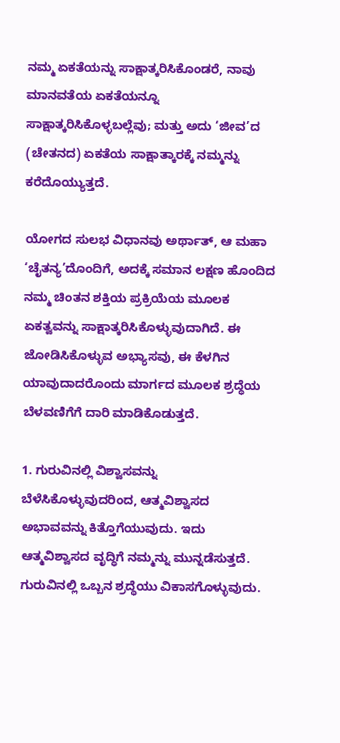ನಮ್ಮ ಏಕತೆಯನ್ನು ಸಾಕ್ಷಾತ್ಕರಿಸಿಕೊಂಡರೆ, ನಾವು ಮಾನವತೆಯ ಏಕತೆಯನ್ನೂ ಸಾಕ್ಷಾತ್ಕರಿಸಿಕೊಳ್ಳಬಲ್ಲೆವು; ಮತ್ತು ಅದು ‘ಜೀವ’ದ (ಚೇತನದ) ಏಕತೆಯ ಸಾಕ್ಷಾತ್ಕಾರಕ್ಕೆ ನಮ್ಮನ್ನು ಕರೆದೊಯ್ಯುತ್ತದೆ.

ಯೋಗದ ಸುಲಭ ವಿಧಾನವು ಅರ್ಥಾತ್, ಆ ಮಹಾ ‘ಚೈತನ್ಯ’ದೊಂದಿಗೆ, ಅದಕ್ಕೆ ಸಮಾನ ಲಕ್ಷಣ ಹೊಂದಿದ ನಮ್ಮ ಚಿಂತನ ಶಕ್ತಿಯ ಪ್ರಕ್ರಿಯೆಯ ಮೂಲಕ ಏಕತ್ವವನ್ನು ಸಾಕ್ಷಾತ್ಕರಿಸಿಕೊಳ್ಳುವುದಾಗಿದೆ. ಈ ಜೋಡಿಸಿಕೊಳ್ಳುವ ಅಭ್ಯಾಸವು, ಈ ಕೆಳಗಿನ ಯಾವುದಾದರೊಂದು ಮಾರ್ಗದ ಮೂಲಕ ಶ್ರದ್ಧೆಯ ಬೆಳವಣಿಗೆಗೆ ದಾರಿ ಮಾಡಿಕೊಡುತ್ತದೆ.

1. ಗುರುವಿನಲ್ಲಿ ವಿಶ್ವಾಸವನ್ನು ಬೆಳೆಸಿಕೊಳ್ಳುವುದರಿಂದ, ಆತ್ಮವಿಶ್ವಾಸದ ಅಭಾವವನ್ನು ಕಿತ್ತೊಗೆಯುವುದು. ಇದು ಆತ್ಮವಿಶ್ವಾಸದ ವೃದ್ಧಿಗೆ ನಮ್ಮನ್ನು ಮುನ್ನಡೆಸುತ್ತದೆ. ಗುರುವಿನಲ್ಲಿ ಒಬ್ಬನ ಶ್ರದ್ಧೆಯು ವಿಕಾಸಗೊಳ್ಳುವುದು.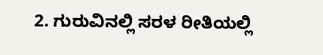2. ಗುರುವಿನಲ್ಲಿ ಸರಳ ರೀತಿಯಲ್ಲಿ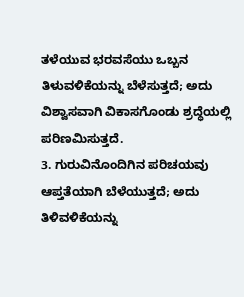ತಳೆಯುವ ಭರವಸೆಯು ಒಬ್ಬನ ತಿಳುವಳಿಕೆಯನ್ನು ಬೆಳೆಸುತ್ತದೆ; ಅದು ವಿಶ್ವಾಸವಾಗಿ ವಿಕಾಸಗೊಂಡು ಶ್ರದ್ಧೆಯಲ್ಲಿ ಪರಿಣಮಿಸುತ್ತದೆ.
3. ಗುರುವಿನೊಂದಿಗಿನ ಪರಿಚಯವು ಆಪ್ತತೆಯಾಗಿ ಬೆಳೆಯುತ್ತದೆ; ಅದು ತಿಳಿವಳಿಕೆಯನ್ನು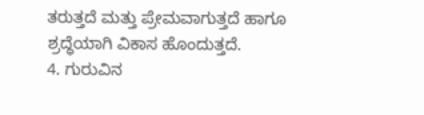ತರುತ್ತದೆ ಮತ್ತು ಪ್ರೇಮವಾಗುತ್ತದೆ ಹಾಗೂ ಶ್ರದ್ಧೆಯಾಗಿ ವಿಕಾಸ ಹೊಂದುತ್ತದೆ.
4. ಗುರುವಿನ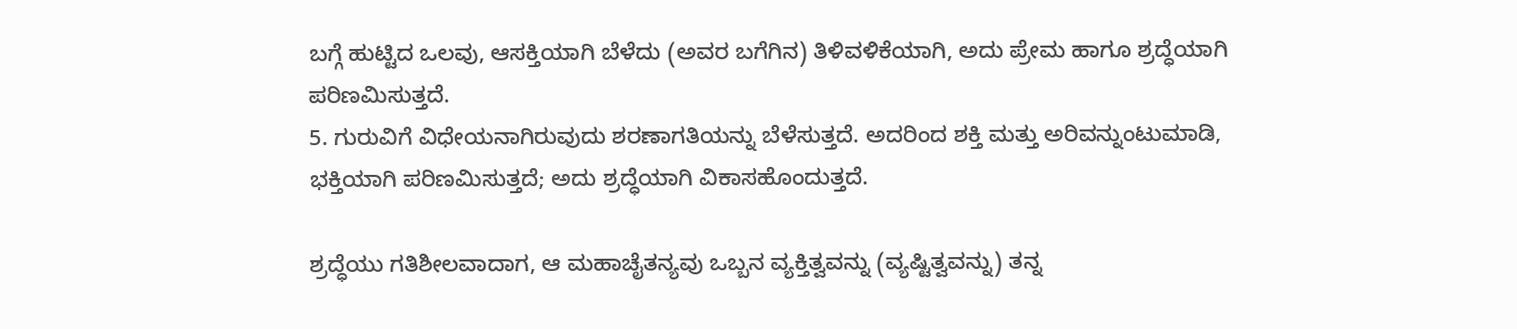ಬಗ್ಗೆ ಹುಟ್ಟಿದ ಒಲವು, ಆಸಕ್ತಿಯಾಗಿ ಬೆಳೆದು (ಅವರ ಬಗೆಗಿನ) ತಿಳಿವಳಿಕೆಯಾಗಿ, ಅದು ಪ್ರೇಮ ಹಾಗೂ ಶ್ರದ್ಧೆಯಾಗಿ ಪರಿಣಮಿಸುತ್ತದೆ.
5. ಗುರುವಿಗೆ ವಿಧೇಯನಾಗಿರುವುದು ಶರಣಾಗತಿಯನ್ನು ಬೆಳೆಸುತ್ತದೆ. ಅದರಿಂದ ಶಕ್ತಿ ಮತ್ತು ಅರಿವನ್ನುಂಟುಮಾಡಿ, ಭಕ್ತಿಯಾಗಿ ಪರಿಣಮಿಸುತ್ತದೆ; ಅದು ಶ್ರದ್ಧೆಯಾಗಿ ವಿಕಾಸಹೊಂದುತ್ತದೆ.

ಶ್ರದ್ಧೆಯು ಗತಿಶೀಲವಾದಾಗ, ಆ ಮಹಾಚೈತನ್ಯವು ಒಬ್ಬನ ವ್ಯಕ್ತಿತ್ವವನ್ನು (ವ್ಯಷ್ಟಿತ್ವವನ್ನು) ತನ್ನ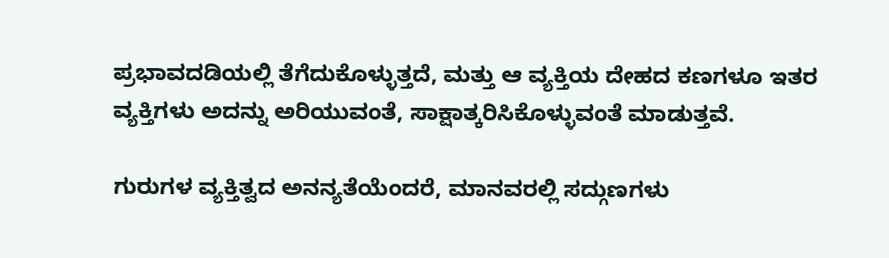ಪ್ರಭಾವದಡಿಯಲ್ಲಿ ತೆಗೆದುಕೊಳ್ಳುತ್ತದೆ, ಮತ್ತು ಆ ವ್ಯಕ್ತಿಯ ದೇಹದ ಕಣಗಳೂ ಇತರ ವ್ಯಕ್ತಿಗಳು ಅದನ್ನು ಅರಿಯುವಂತೆ, ಸಾಕ್ಷಾತ್ಕರಿಸಿಕೊಳ್ಳುವಂತೆ ಮಾಡುತ್ತವೆ.

ಗುರುಗಳ ವ್ಯಕ್ತಿತ್ವದ ಅನನ್ಯತೆಯೆಂದರೆ, ಮಾನವರಲ್ಲಿ ಸದ್ಗುಣಗಳು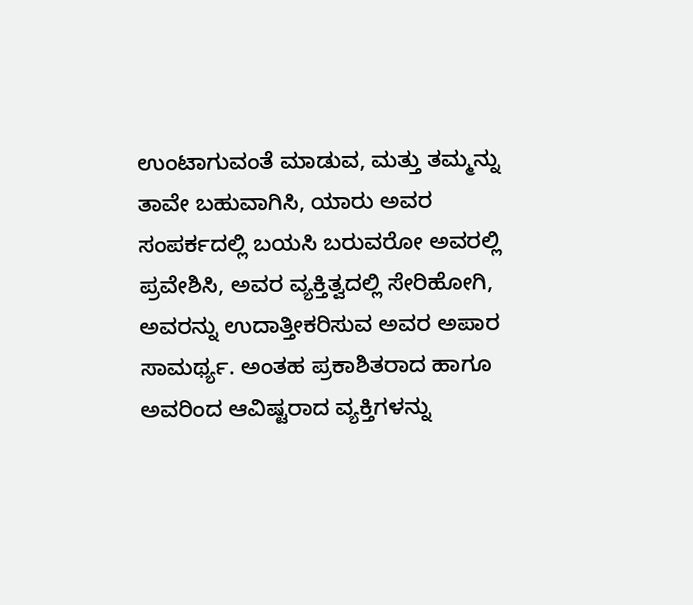ಉಂಟಾಗುವಂತೆ ಮಾಡುವ, ಮತ್ತು ತಮ್ಮನ್ನು ತಾವೇ ಬಹುವಾಗಿಸಿ, ಯಾರು ಅವರ ಸಂಪರ್ಕದಲ್ಲಿ ಬಯಸಿ ಬರುವರೋ ಅವರಲ್ಲಿ ಪ್ರವೇಶಿಸಿ, ಅವರ ವ್ಯಕ್ತಿತ್ವದಲ್ಲಿ ಸೇರಿಹೋಗಿ, ಅವರನ್ನು ಉದಾತ್ತೀಕರಿಸುವ ಅವರ ಅಪಾರ ಸಾಮರ್ಥ್ಯ. ಅಂತಹ ಪ್ರಕಾಶಿತರಾದ ಹಾಗೂ ಅವರಿಂದ ಆವಿಷ್ಟರಾದ ವ್ಯಕ್ತಿಗಳನ್ನು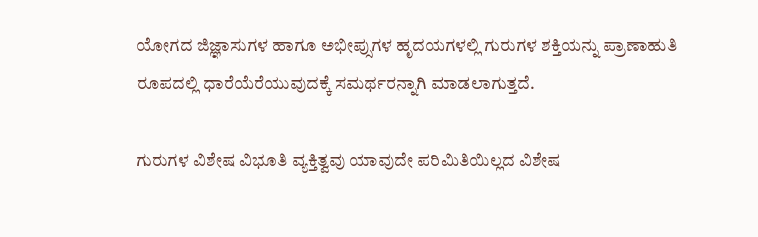ಯೋಗದ ಜಿಜ್ಞಾಸುಗಳ ಹಾಗೂ ಅಭೀಪ್ಸುಗಳ ಹೃದಯಗಳಲ್ಲಿ ಗುರುಗಳ ಶಕ್ತಿಯನ್ನು ಪ್ರಾಣಾಹುತಿ ರೂಪದಲ್ಲಿ ಧಾರೆಯೆರೆಯುವುದಕ್ಕೆ ಸಮರ್ಥರನ್ನಾಗಿ ಮಾಡಲಾಗುತ್ತದೆ.

ಗುರುಗಳ ವಿಶೇಷ ವಿಭೂತಿ ವ್ಯಕ್ತಿತ್ವವು ಯಾವುದೇ ಪರಿಮಿತಿಯಿಲ್ಲದ ವಿಶೇಷ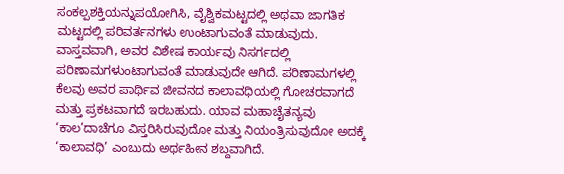ಸಂಕಲ್ಪಶಕ್ತಿಯನ್ನುಪಯೋಗಿಸಿ, ವೈಶ್ವಿಕಮಟ್ಟದಲ್ಲಿ ಅಥವಾ ಜಾಗತಿಕ ಮಟ್ಟದಲ್ಲಿ ಪರಿವರ್ತನಗಳು ಉಂಟಾಗುವಂತೆ ಮಾಡುವುದು. ವಾಸ್ತವವಾಗಿ, ಅವರ ವಿಶೇಷ ಕಾರ್ಯವು ನಿಸರ್ಗದಲ್ಲಿ ಪರಿಣಾಮಗಳುಂಟಾಗುವಂತೆ ಮಾಡುವುದೇ ಆಗಿದೆ. ಪರಿಣಾಮಗಳಲ್ಲಿ ಕೆಲವು ಅವರ ಪಾರ್ಥಿವ ಜೀವನದ ಕಾಲಾವಧಿಯಲ್ಲಿ ಗೋಚರವಾಗದೆ ಮತ್ತು ಪ್ರಕಟವಾಗದೆ ಇರಬಹುದು. ಯಾವ ಮಹಾಚೈತನ್ಯವು ‘ಕಾಲ’ದಾಚೆಗೂ ವಿಸ್ತರಿಸಿರುವುದೋ ಮತ್ತು ನಿಯಂತ್ರಿಸುವುದೋ ಅದಕ್ಕೆ ‘ಕಾಲಾವಧಿ’ ಎಂಬುದು ಅರ್ಥಹೀನ ಶಬ್ದವಾಗಿದೆ.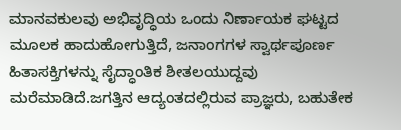ಮಾನವಕುಲವು ಅಭಿವೃದ್ಧಿಯ ಒಂದು ನಿರ್ಣಾಯಕ ಘಟ್ಟದ ಮೂಲಕ ಹಾದುಹೋಗುತ್ತಿದೆ, ಜನಾಂಗಗಳ ಸ್ವಾರ್ಥಪೂರ್ಣ ಹಿತಾಸಕ್ತಿಗಳನ್ನು ಸೈದ್ಧಾಂತಿಕ ಶೀತಲಯುದ್ದವು ಮರೆಮಾಡಿದೆ.ಜಗತ್ತಿನ ಆದ್ಯಂತದಲ್ಲಿರುವ ಪ್ರಾಜ್ಞರು, ಬಹುತೇಕ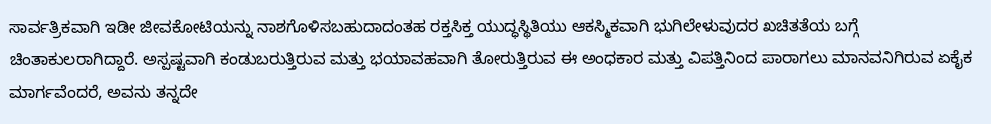ಸಾರ್ವತ್ರಿಕವಾಗಿ ಇಡೀ ಜೀವಕೋಟಿಯನ್ನು ನಾಶಗೊಳಿಸಬಹುದಾದಂತಹ ರಕ್ತಸಿಕ್ತ ಯುದ್ಧಸ್ಥಿತಿಯು ಆಕಸ್ಮಿಕವಾಗಿ ಭುಗಿಲೇಳುವುದರ ಖಚಿತತೆಯ ಬಗ್ಗೆ ಚಿಂತಾಕುಲರಾಗಿದ್ದಾರೆ. ಅಸ್ಪಷ್ಟವಾಗಿ ಕಂಡುಬರುತ್ತಿರುವ ಮತ್ತು ಭಯಾವಹವಾಗಿ ತೋರುತ್ತಿರುವ ಈ ಅಂಧಕಾರ ಮತ್ತು ವಿಪತ್ತಿನಿಂದ ಪಾರಾಗಲು ಮಾನವನಿಗಿರುವ ಏಕೈಕ ಮಾರ್ಗವೆಂದರೆ, ಅವನು ತನ್ನದೇ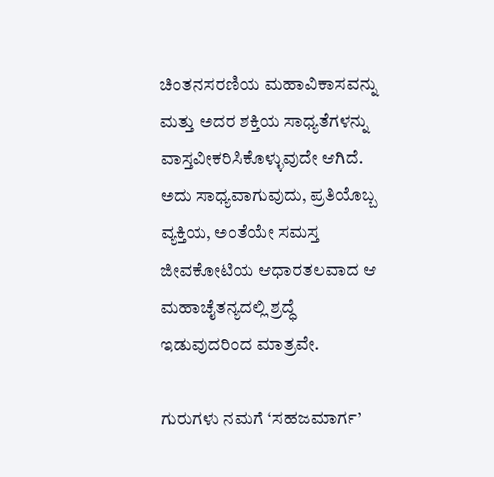ಚಿಂತನಸರಣಿಯ ಮಹಾವಿಕಾಸವನ್ನು ಮತ್ತು ಅದರ ಶಕ್ತಿಯ ಸಾಧ್ಯತೆಗಳನ್ನು ವಾಸ್ತವೀಕರಿಸಿಕೊಳ್ಳುವುದೇ ಆಗಿದೆ. ಅದು ಸಾಧ್ಯವಾಗುವುದು, ಪ್ರತಿಯೊಬ್ಬ ವ್ಯಕ್ತಿಯ, ಅಂತೆಯೇ ಸಮಸ್ತ ಜೀವಕೋಟಿಯ ಆಧಾರತಲವಾದ ಆ ಮಹಾಚೈತನ್ಯದಲ್ಲಿ ಶ್ರದ್ಧೆ ಇಡುವುದರಿಂದ ಮಾತ್ರವೇ.

ಗುರುಗಳು ನಮಗೆ ‘ಸಹಜಮಾರ್ಗ’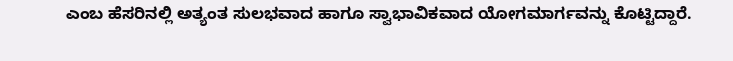ಎಂಬ ಹೆಸರಿನಲ್ಲಿ ಅತ್ಯಂತ ಸುಲಭವಾದ ಹಾಗೂ ಸ್ವಾಭಾವಿಕವಾದ ಯೋಗಮಾರ್ಗವನ್ನು ಕೊಟ್ಟಿದ್ದಾರೆ.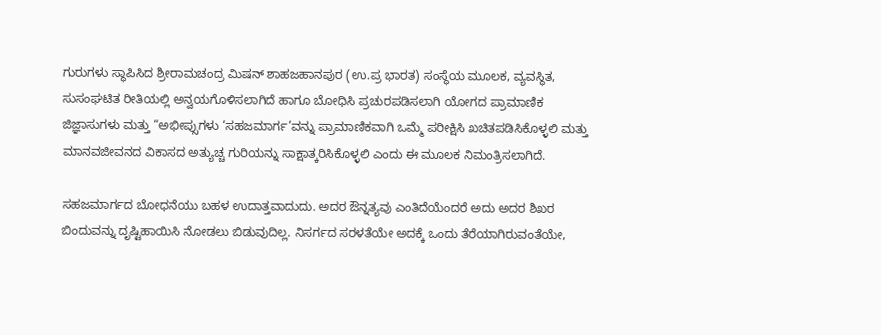ಗುರುಗಳು ಸ್ಥಾಪಿಸಿದ ಶ್ರೀರಾಮಚಂದ್ರ ಮಿಷನ್ ಶಾಹಜಹಾನಪುರ (ಉ.ಪ್ರ ಭಾರತ) ಸಂಸ್ಥೆಯ ಮೂಲಕ, ವ್ಯವಸ್ಥಿತ, ಸುಸಂಘಟಿತ ರೀತಿಯಲ್ಲಿ ಅನ್ವಯಗೊಳಿಸಲಾಗಿದೆ ಹಾಗೂ ಬೋಧಿಸಿ ಪ್ರಚುರಪಡಿಸಲಾಗಿ ಯೋಗದ ಪ್ರಾಮಾಣಿಕ ಜಿಜ್ಞಾಸುಗಳು ಮತ್ತು “ಅಭೀಪ್ಸುಗಳು ‘ಸಹಜಮಾರ್ಗ’ವನ್ನು ಪ್ರಾಮಾಣಿಕವಾಗಿ ಒಮ್ಮೆ ಪರೀಕ್ಷಿಸಿ ಖಚಿತಪಡಿಸಿಕೊಳ್ಳಲಿ ಮತ್ತು ಮಾನವಜೀವನದ ವಿಕಾಸದ ಅತ್ಯುಚ್ಚ ಗುರಿಯನ್ನು ಸಾಕ್ಷಾತ್ಕರಿಸಿಕೊಳ್ಳಲಿ ಎಂದು ಈ ಮೂಲಕ ನಿಮಂತ್ರಿಸಲಾಗಿದೆ.

ಸಹಜಮಾರ್ಗದ ಬೋಧನೆಯು ಬಹಳ ಉದಾತ್ತವಾದುದು. ಅದರ ಔನ್ನತ್ಯವು ಎಂತಿದೆಯೆಂದರೆ ಅದು ಅದರ ಶಿಖರ ಬಿಂದುವನ್ನು ದೃಷ್ಟಿಹಾಯಿಸಿ ನೋಡಲು ಬಿಡುವುದಿಲ್ಲ. ನಿಸರ್ಗದ ಸರಳತೆಯೇ ಅದಕ್ಕೆ ಒಂದು ತೆರೆಯಾಗಿರುವಂತೆಯೇ,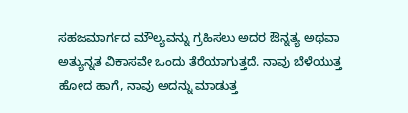ಸಹಜಮಾರ್ಗದ ಮೌಲ್ಯವನ್ನು ಗ್ರಹಿಸಲು ಅದರ ಔನ್ನತ್ಯ ಅಥವಾ ಅತ್ಯುನ್ನತ ವಿಕಾಸವೇ ಒಂದು ತೆರೆಯಾಗುತ್ತದೆ. ನಾವು ಬೆಳೆಯುತ್ತ ಹೋದ ಹಾಗೆ, ನಾವು ಅದನ್ನು ಮಾಡುತ್ತ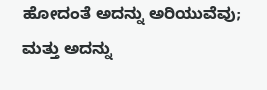ಹೋದಂತೆ ಅದನ್ನು ಅರಿಯುವೆವು; ಮತ್ತು ಅದನ್ನು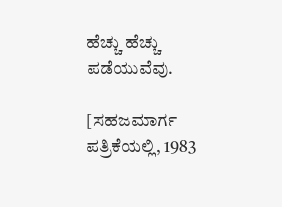ಹೆಚ್ಚು ಹೆಚ್ಚು ಪಡೆಯುವೆವು.

[ಸಹಜಮಾರ್ಗ ಪತ್ರಿಕೆಯಲ್ಲಿ, 1983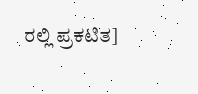ರಲ್ಲಿ ಪ್ರಕಟಿತ]